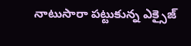నాటుసారా పట్టుకున్న ఎక్సైజ్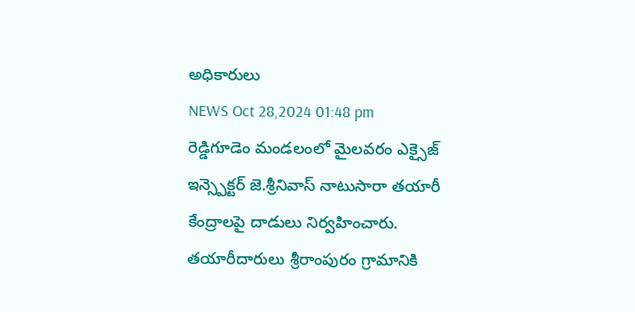అధికారులు
NEWS Oct 28,2024 01:48 pm
రెడ్డిగూడెం మండలంలో మైలవరం ఎక్సైజ్ ఇన్స్పెక్టర్ జె.శ్రీనివాస్ నాటుసారా తయారీ కేంద్రాలపై దాడులు నిర్వహించారు. తయారీదారులు శ్రీరాంపురం గ్రామానికి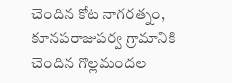చెందిన కోట నాగరత్నం, కూనపరాజుపర్వ గ్రామానికి చెందిన గొల్లమందల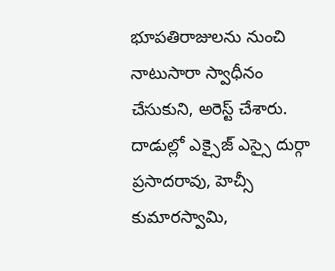భూపతిరాజులను నుంచి నాటుసారా స్వాధీనం చేసుకుని, అరెస్ట్ చేశారు. దాడుల్లో ఎక్సైజ్ ఎస్సై దుర్గా ప్రసాదరావు, హెచ్సీ కుమారస్వామి,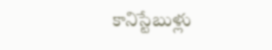కానిస్టేబుళ్లు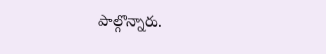పాల్గొన్నారు.